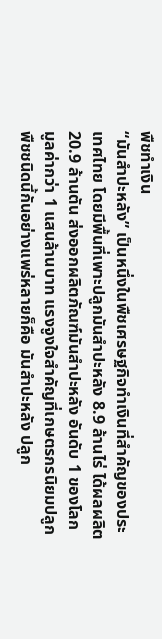พืชทำเงิน
“มันสำปะหลัง” เป็นหนึ่งในพืชเศรษฐกิจทำเงินที่สำคัญของประเทศไทย โดยมีพื้นที่เพาะปลูกมันสำปะหลัง 8.9 ล้านไร่ ได้ผลผลิต 20.9 ล้านตัน ส่งออกผลิตภัณฑ์มันสำปะหลัง อันดับ 1 ของโลก มูลค่ากว่า 1 แสนล้านบาท แรงจูงใจสำคัญที่เกษตรกรนิยมปลูกพืชชนิดนี้กันอย่างแพร่หลายก็คือ มันสําปะหลัง ปลูก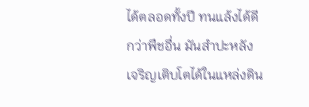ได้ตลอดทั้งปี ทนแล้งได้ดีกว่าพืชอื่น มันสำปะหลังเจริญเติบโตได้ในแหล่งดิน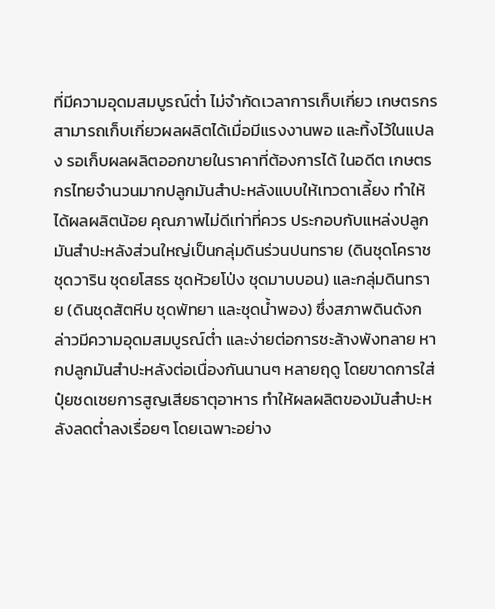ที่มีความอุดมสมบูรณ์ต่ำ ไม่จํากัดเวลาการเก็บเกี่ยว เกษตรกรสามารถเก็บเกี่ยวผลผลิตได้เมื่อมีแรงงานพอ และทิ้งไว้ในแปลง รอเก็บผลผลิตออกขายในราคาที่ต้องการได้ ในอดีต เกษตรกรไทยจำนวนมากปลูกมันสำปะหลังแบบให้เทวดาเลี้ยง ทำให้ได้ผลผลิตน้อย คุณภาพไม่ดีเท่าที่ควร ประกอบกับแหล่งปลูกมันสำปะหลังส่วนใหญ่เป็นกลุ่มดินร่วนปนทราย (ดินชุดโคราช ชุดวาริน ชุดยโสธร ชุดห้วยโป่ง ชุดมาบบอน) และกลุ่มดินทราย (ดินชุดสัตหีบ ชุดพัทยา และชุดน้ำพอง) ซึ่งสภาพดินดังกล่าวมีความอุดมสมบูรณ์ต่ำ และง่ายต่อการชะล้างพังทลาย หากปลูกมันสําปะหลังต่อเนื่องกันนานๆ หลายฤดู โดยขาดการใส่ปุ๋ยชดเชยการสูญเสียธาตุอาหาร ทําให้ผลผลิตของมันสําปะหลังลดต่ำลงเรื่อยๆ โดยเฉพาะอย่าง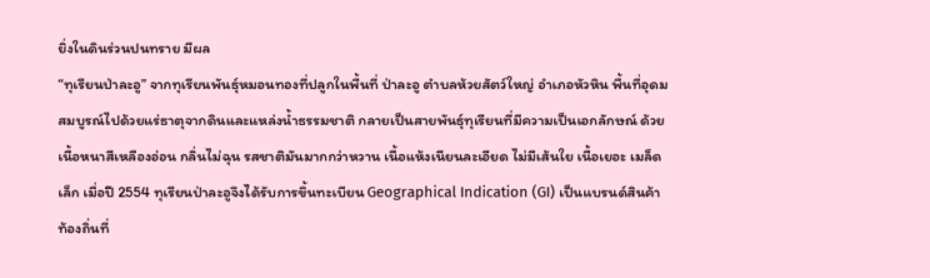ยิ่งในดินร่วนปนทราย มีผล
“ทุเรียนป่าละอู” จากทุเรียนพันธุ์หมอนทองที่ปลูกในพื้นที่ ป่าละอู ตำบลห้วยสัตว์ใหญ่ อำเภอหัวหิน พื้นที่อุดมสมบูรณ์ไปด้วยแร่ธาตุจากดินและแหล่งน้ำธรรมชาติ กลายเป็นสายพันธุ์ทุเรียนที่มีความเป็นเอกลักษณ์ ด้วยเนื้อหนาสีเหลืองอ่อน กลิ่นไม่ฉุน รสชาติมันมากกว่าหวาน เนื้อแห้งเนียนละเอียด ไม่มีเส้นใย เนื้อเยอะ เมล็ดเล็ก เมื่อปี 2554 ทุเรียนป่าละอูจึงได้รับการขึ้นทะเบียน Geographical Indication (GI) เป็นแบรนด์สินค้าท้องถิ่นที่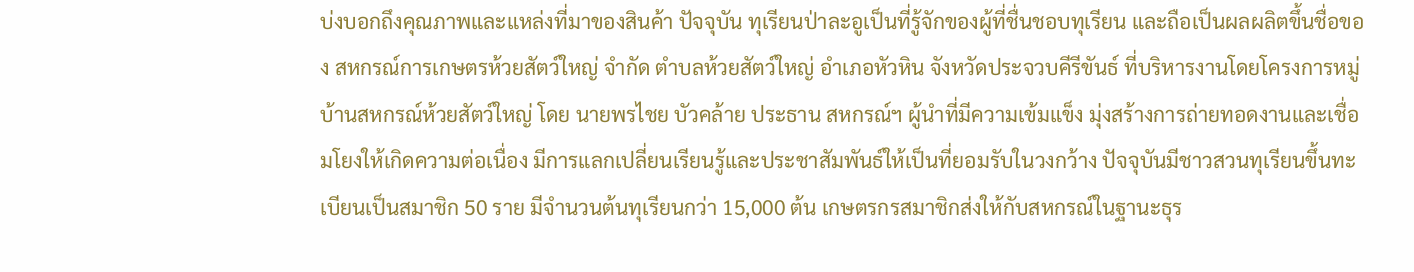บ่งบอกถึงคุณภาพและแหล่งที่มาของสินค้า ปัจจุบัน ทุเรียนป่าละอูเป็นที่รู้จักของผู้ที่ชื่นชอบทุเรียน และถือเป็นผลผลิตขึ้นชื่อของ สหกรณ์การเกษตรห้วยสัตว์ใหญ่ จำกัด ตำบลห้วยสัตว์ใหญ่ อำเภอหัวหิน จังหวัดประจวบคีรีขันธ์ ที่บริหารงานโดยโครงการหมู่บ้านสหกรณ์ห้วยสัตว์ใหญ่ โดย นายพรไชย บัวคล้าย ประธาน สหกรณ์ฯ ผู้นำที่มีความเข้มแข็ง มุ่งสร้างการถ่ายทอดงานและเชื่อมโยงให้เกิดความต่อเนื่อง มีการแลกเปลี่ยนเรียนรู้และประชาสัมพันธ์ให้เป็นที่ยอมรับในวงกว้าง ปัจจุบันมีชาวสวนทุเรียนขึ้นทะเบียนเป็นสมาชิก 50 ราย มีจำนวนต้นทุเรียนกว่า 15,000 ต้น เกษตรกรสมาชิกส่งให้กับสหกรณ์ในฐานะธุร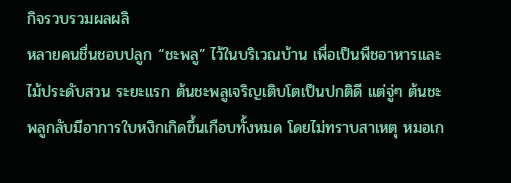กิจรวบรวมผลผลิ
หลายคนชื่นชอบปลูก “ชะพลู” ไว้ในบริเวณบ้าน เพื่อเป็นพืชอาหารและไม้ประดับสวน ระยะแรก ต้นชะพลูเจริญเติบโตเป็นปกติดี แต่จู่ๆ ต้นชะพลูกลับมีอาการใบหงิกเกิดขึ้นเกือบทั้งหมด โดยไม่ทราบสาเหตุ หมอเก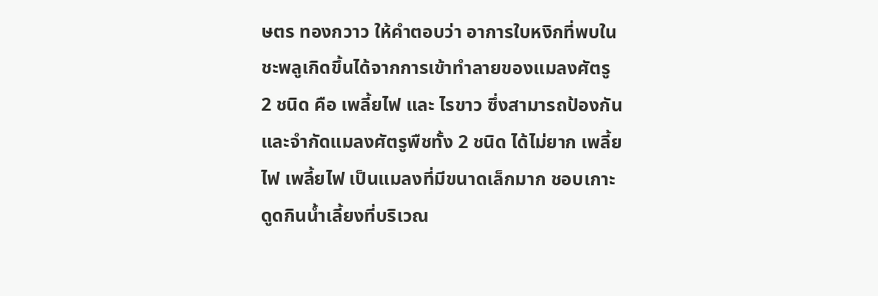ษตร ทองกวาว ให้คำตอบว่า อาการใบหงิกที่พบในชะพลูเกิดขึ้นได้จากการเข้าทำลายของแมลงศัตรู 2 ชนิด คือ เพลี้ยไฟ และ ไรขาว ซึ่งสามารถป้องกันและจำกัดแมลงศัตรูพืชทั้ง 2 ชนิด ได้ไม่ยาก เพลี้ยไฟ เพลี้ยไฟ เป็นแมลงที่มีขนาดเล็กมาก ชอบเกาะดูดกินน้ำเลี้ยงที่บริเวณ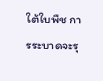ใต้ใบพืช การระบาดจะรุ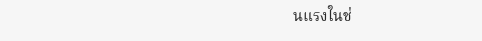นแรงในช่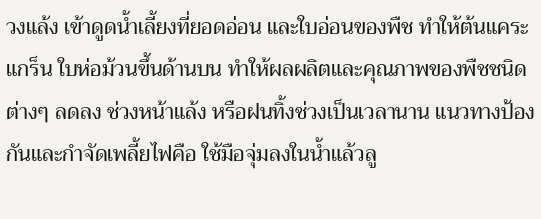วงแล้ง เข้าดูดน้ำเลี้ยงที่ยอดอ่อน และใบอ่อนของพืช ทำให้ต้นแคระแกร็น ใบห่อม้วนขึ้นด้านบน ทำให้ผลผลิตและคุณภาพของพืชชนิดต่างๆ ลดลง ช่วงหน้าแล้ง หรือฝนทิ้งช่วงเป็นเวลานาน แนวทางป้องกันและกำจัดเพลี้ยไฟคือ ใช้มือจุ่มลงในน้ำแล้วลู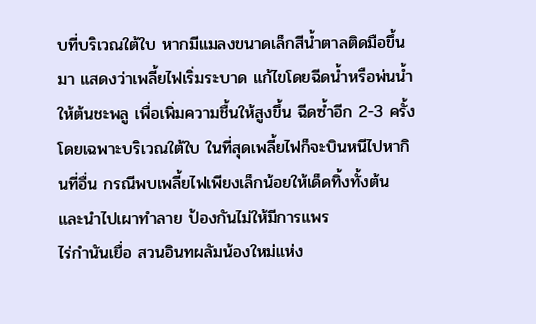บที่บริเวณใต้ใบ หากมีแมลงขนาดเล็กสีน้ำตาลติดมือขึ้นมา แสดงว่าเพลี้ยไฟเริ่มระบาด แก้ไขโดยฉีดน้ำหรือพ่นน้ำให้ต้นชะพลู เพื่อเพิ่มความชื้นให้สูงขึ้น ฉีดซ้ำอีก 2-3 ครั้ง โดยเฉพาะบริเวณใต้ใบ ในที่สุดเพลี้ยไฟก็จะบินหนีไปหากินที่อื่น กรณีพบเพลี้ยไฟเพียงเล็กน้อยให้เด็ดทิ้งทั้งต้น และนำไปเผาทำลาย ป้องกันไม่ให้มีการแพร
ไร่กำนันเยื่อ สวนอินทผลัมน้องใหม่แห่ง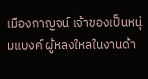เมืองกาญจน์ เจ้าของเป็นหนุ่มแบงค์ ผู้หลงใหลในงานด้า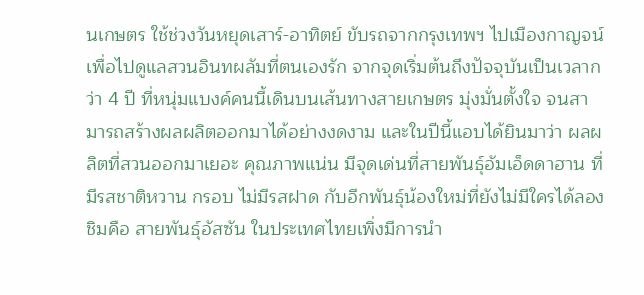นเกษตร ใช้ช่วงวันหยุดเสาร์-อาทิตย์ ขับรถจากกรุงเทพฯ ไปเมืองกาญจน์ เพื่อไปดูแลสวนอินทผลัมที่ตนเองรัก จากจุดเริ่มต้นถึงปัจจุบันเป็นเวลากว่า 4 ปี ที่หนุ่มแบงค์คนนี้เดินบนเส้นทางสายเกษตร มุ่งมั่นตั้งใจ จนสามารถสร้างผลผลิตออกมาได้อย่างงดงาม และในปีนี้แอบได้ยินมาว่า ผลผลิตที่สวนออกมาเยอะ คุณภาพแน่น มีจุดเด่นที่สายพันธุ์อัมเอ็ดดาฮาน ที่มีรสชาติหวาน กรอบ ไม่มีรสฝาด กับอีกพันธุ์น้องใหม่ที่ยังไม่มีใครได้ลองชิมคือ สายพันธุ์อัสซัน ในประเทศไทยเพิ่งมีการนำ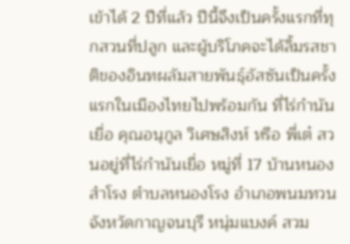เข้าได้ 2 ปีที่แล้ว ปีนี้จึงเป็นครั้งแรกที่ทุกสวนที่ปลูก และผู้บริโภคจะได้ลิ้มรสชาติของอินทผลัมสายพันธุ์อัสซันเป็นครั้งแรกในเมืองไทยไปพร้อมกัน ที่ไร่กำนันเยื่อ คุณอนุกูล วิเศษสิงห์ หรือ พี่เต๋ สวนอยู่ที่ไร่กำนันเยื่อ หมู่ที่ 17 บ้านหนองสำโรง ตำบลหนองโรง อำเภอพนมทวน จังหวัดกาญจนบุรี หนุ่มแบงค์ สวม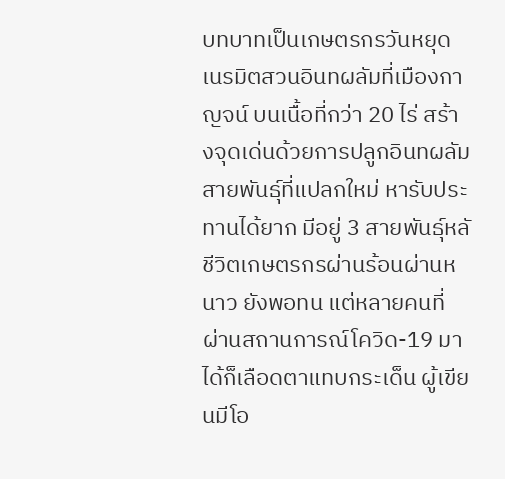บทบาทเป็นเกษตรกรวันหยุด เนรมิตสวนอินทผลัมที่เมืองกาญจน์ บนเนื้อที่กว่า 20 ไร่ สร้างจุดเด่นด้วยการปลูกอินทผลัมสายพันธุ์ที่แปลกใหม่ หารับประทานได้ยาก มีอยู่ 3 สายพันธุ์หลั
ชีวิตเกษตรกรผ่านร้อนผ่านหนาว ยังพอทน แต่หลายคนที่ผ่านสถานการณ์โควิด-19 มาได้ก็เลือดตาแทบกระเด็น ผู้เขียนมีโอ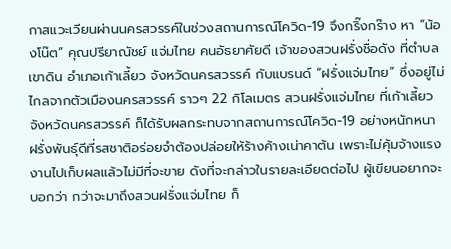กาสแวะเวียนผ่านนครสวรรค์ในช่วงสถานการณ์โควิด-19 จึงกริ๊งกร๊าง หา “น้องโน๊ต” คุณปรียาณัชย์ แจ่มไทย คนอัธยาศัยดี เจ้าของสวนฝรั่งชื่อดัง ที่ตำบลเขาดิน อำเภอเก้าเลี้ยว จังหวัดนครสวรรค์ กับแบรนด์ “ฝรั่งแจ่มไทย” ซึ่งอยู่ไม่ไกลจากตัวเมืองนครสวรรค์ ราวๆ 22 กิโลเมตร สวนฝรั่งแจ่มไทย ที่เก้าเลี้ยว จังหวัดนครสวรรค์ ก็ได้รับผลกระทบจากสถานการณ์โควิด-19 อย่างหนักหนา ฝรั่งพันธุ์ดีที่รสชาติอร่อยจำต้องปล่อยให้ร้างค้างเน่าคาต้น เพราะไม่คุ้มจ้างแรงงานไปเก็บผลแล้วไม่มีที่จะขาย ดังที่จะกล่าวในรายละเอียดต่อไป ผู้เขียนอยากจะบอกว่า กว่าจะมาถึงสวนฝรั่งแจ่มไทย ก็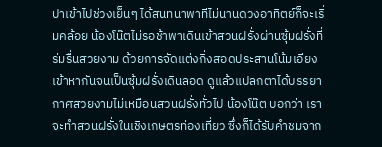ปาเข้าไปช่วงเย็นๆ ได้สนทนาพาทีไม่นานดวงอาทิตย์ก็จะเริ่มคล้อย น้องโน๊ตไม่รอช้าพาเดินเข้าสวนฝรั่งผ่านซุ้มฝรั่งที่ร่มรื่นสวยงาม ด้วยการจัดแต่งกิ่งสอดประสานโน้มเอียงเข้าหากันจนเป็นซุ้มฝรั่งเดินลอด ดูแล้วแปลกตาได้บรรยากาศสวยงามไม่เหมือนสวนฝรั่งทั่วไป น้องโน๊ต บอกว่า เราจะทำสวนฝรั่งในเชิงเกษตรท่องเที่ยว ซึ่งก็ได้รับคำชมจาก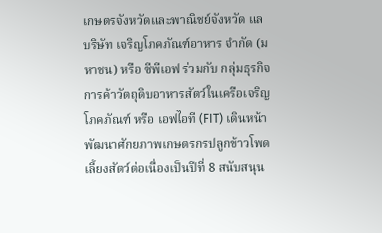เกษตรจังหวัดและพาณิชย์จังหวัด แล
บริษัท เจริญโภคภัณฑ์อาหาร จำกัด (มหาชน) หรือ ซีพีเอฟ ร่วมกับ กลุ่มธุรกิจการค้าวัตถุดิบอาหารสัตว์ในเครือเจริญโภคภัณฑ์ หรือ เอฟไอที (FIT) เดินหน้าพัฒนาศักยภาพเกษตรกรปลูกข้าวโพดเลี้ยงสัตว์ต่อเนื่องเป็นปีที่ 8 สนับสนุน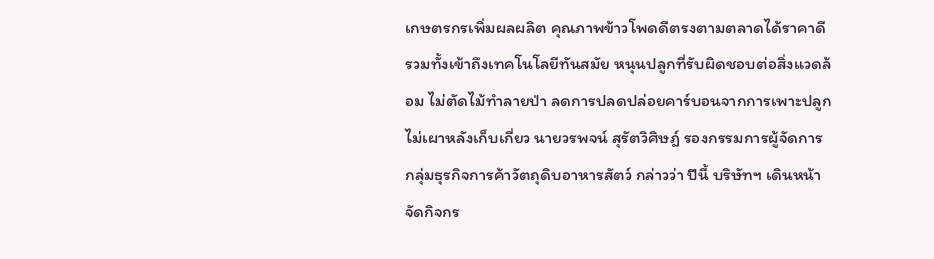เกษตรกรเพิ่มผลผลิต คุณภาพข้าวโพดดีตรงตามตลาดได้ราคาดี รวมทั้งเข้าถึงเทคโนโลยีทันสมัย หนุนปลูกที่รับผิดชอบต่อสิ่งแวดล้อม ไม่ตัดไม้ทำลายป่า ลดการปลดปล่อยคาร์บอนจากการเพาะปลูก ไม่เผาหลังเก็บเกี่ยว นายวรพจน์ สุรัตวิศิษฎ์ รองกรรมการผู้จัดการ กลุ่มธุรกิจการค้าวัตถุดิบอาหารสัตว์ กล่าวว่า ปีนี้ บริษัทฯ เดินหน้าจัดกิจกร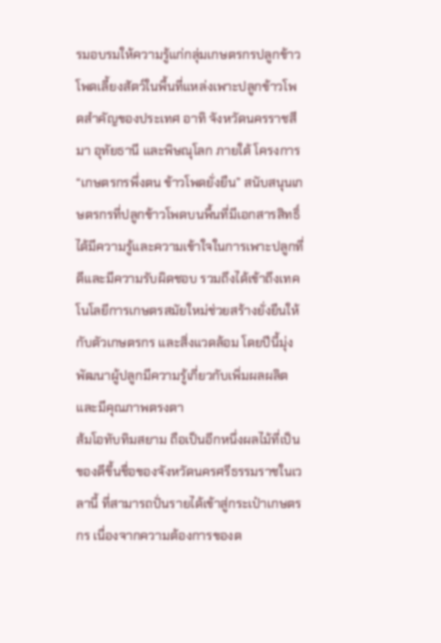รมอบรมให้ความรู้แก่กลุ่มเกษตรกรปลูกข้าวโพดเลี้ยงสัตว์ในพื้นที่แหล่งเพาะปลูกข้าวโพดสำคัญของประเทศ อาทิ จังหวัดนครราชสีมา อุทัยธานี และพิษณุโลก ภายใต้ โครงการ “เกษตรกรพึ่งตน ข้าวโพดยั่งยืน” สนับสนุนเกษตรกรที่ปลูกข้าวโพดบนพื้นที่มีเอกสารสิทธิ์ ได้มีความรู้และความเข้าใจในการเพาะปลูกที่ดีและมีความรับผิดชอบ รวมถึงได้เข้าถึงเทคโนโลยีการเกษตรสมัยใหม่ช่วยสร้างยั่งยืนให้กับตัวเกษตรกร และสิ่งแวดล้อม โดยปีนี้มุ่งพัฒนาผู้ปลูกมีความรู้เกี่ยวกับเพิ่มผลผลิต และมีคุณภาพตรงตา
ส้มโอทับทิมสยาม ถือเป็นอีกหนึ่งผลไม้ที่เป็นของดีขึ้นชื่อของจังหวัดนครศรีธรรมราชในเวลานี้ ที่สามารถปั่นรายได้เข้าสู่กระเป๋าเกษตรกร เนื่องจากความต้องการของต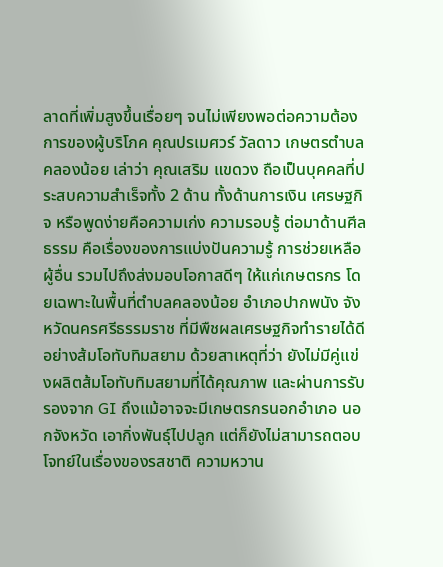ลาดที่เพิ่มสูงขึ้นเรื่อยๆ จนไม่เพียงพอต่อความต้องการของผู้บริโภค คุณปรเมศวร์ วัลดาว เกษตรตำบลคลองน้อย เล่าว่า คุณเสริม แขดวง ถือเป็นบุคคลที่ประสบความสำเร็จทั้ง 2 ด้าน ทั้งด้านการเงิน เศรษฐกิจ หรือพูดง่ายคือความเก่ง ความรอบรู้ ต่อมาด้านศีลธรรม คือเรื่องของการแบ่งปันความรู้ การช่วยเหลือผู้อื่น รวมไปถึงส่งมอบโอกาสดีๆ ให้แก่เกษตรกร โดยเฉพาะในพื้นที่ตำบลคลองน้อย อำเภอปากพนัง จังหวัดนครศรีธรรมราช ที่มีพืชผลเศรษฐกิจทำรายได้ดีอย่างส้มโอทับทิมสยาม ด้วยสาเหตุที่ว่า ยังไม่มีคู่แข่งผลิตส้มโอทับทิมสยามที่ได้คุณภาพ และผ่านการรับรองจาก GI ถึงแม้อาจจะมีเกษตรกรนอกอำเภอ นอกจังหวัด เอากิ่งพันธุ์ไปปลูก แต่ก็ยังไม่สามารถตอบโจทย์ในเรื่องของรสชาติ ความหวาน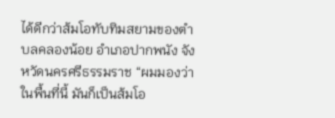ได้ดีกว่าส้มโอทับทิมสยามของตำบลคลองน้อย อำเภอปากพนัง จังหวัดนครศรีธรรมราช “ผมมองว่าในพื้นที่นี้ มันก็เป็นส้มโอ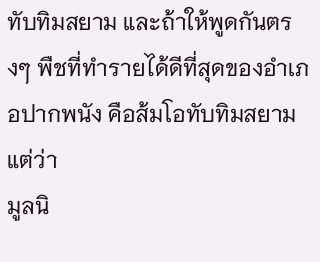ทับทิมสยาม และถ้าให้พูดกันตรงๆ พืชที่ทำรายได้ดีที่สุดของอำเภอปากพนัง คือส้มโอทับทิมสยาม แต่ว่า
มูลนิ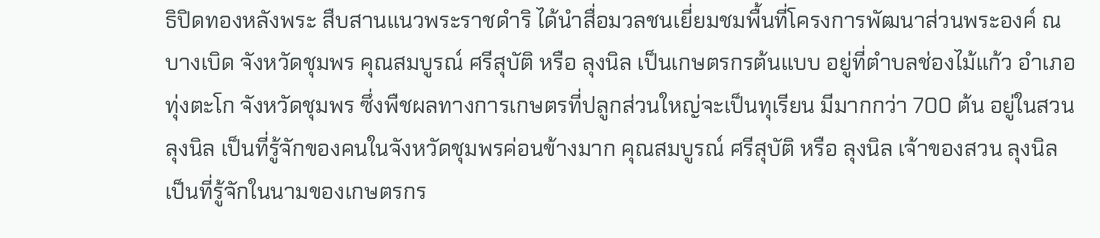ธิปิดทองหลังพระ สืบสานแนวพระราชดำริ ได้นำสื่อมวลชนเยี่ยมชมพื้นที่โครงการพัฒนาส่วนพระองค์ ณ บางเบิด จังหวัดชุมพร คุณสมบูรณ์ ศรีสุบัติ หรือ ลุงนิล เป็นเกษตรกรต้นแบบ อยู่ที่ตำบลช่องไม้แก้ว อำเภอทุ่งตะโก จังหวัดชุมพร ซึ่งพืชผลทางการเกษตรที่ปลูกส่วนใหญ่จะเป็นทุเรียน มีมากกว่า 700 ต้น อยู่ในสวนลุงนิล เป็นที่รู้จักของคนในจังหวัดชุมพรค่อนข้างมาก คุณสมบูรณ์ ศรีสุบัติ หรือ ลุงนิล เจ้าของสวน ลุงนิล เป็นที่รู้จักในนามของเกษตรกร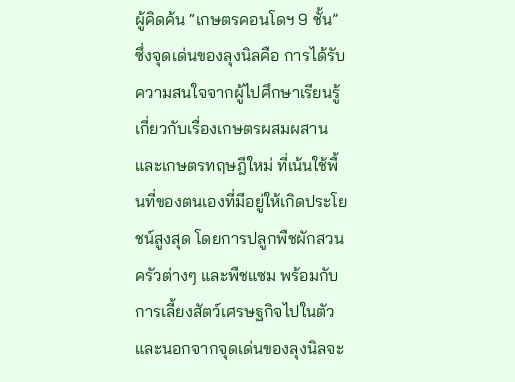ผู้คิดค้น “เกษตรคอนโดฯ 9 ชั้น” ซึ่งจุดเด่นของลุงนิลคือ การได้รับความสนใจจากผู้ไปศึกษาเรียนรู้เกี่ยวกับเรื่องเกษตรผสมผสานและเกษตรทฤษฎีใหม่ ที่เน้นใช้พื้นที่ของตนเองที่มีอยู่ให้เกิดประโยชน์สูงสุด โดยการปลูกพืชผักสวนครัวต่างๆ และพืชแซม พร้อมกับการเลี้ยงสัตว์เศรษฐกิจไปในตัว และนอกจากจุดเด่นของลุงนิลจะ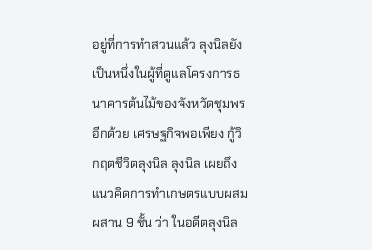อยู่ที่การทำสวนแล้ว ลุงนิลยังเป็นหนึ่งในผู้ที่ดูแลโครงการธนาคารต้นไม้ของจังหวัดชุมพรอีกด้วย เศรษฐกิจพอเพียง กู้วิกฤตชีวิตลุงนิล ลุงนิล เผยถึงแนวคิดการทำเกษตรแบบผสมผสาน 9 ชั้น ว่า ในอดีตลุงนิล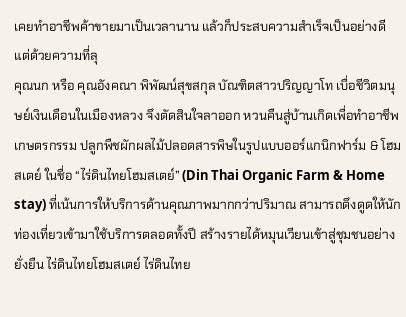เคยทำอาชีพค้าขายมาเป็นเวลานาน แล้วก็ประสบความสำเร็จเป็นอย่างดี แต่ด้วยความที่ลุ
คุณนก หรือ คุณอังคณา พิพัฒน์สุขสกุล บัณฑิตสาวปริญญาโท เบื่อชีวิตมนุษย์เงินเดือนในเมืองหลวง จึงตัดสินใจลาออก หวนคืนสู่บ้านเกิดเพื่อทำอาชีพเกษตรกรรม ปลูกพืชผักผลไม้ปลอดสารพิษในรูปแบบออร์แกนิกฟาร์ม & โฮมสเตย์ ในชื่อ “ไร่ดินไทยโฮมสเตย์” (Din Thai Organic Farm & Home stay) ที่เน้นการให้บริการด้านคุณภาพมากกว่าปริมาณ สามารถดึงดูดให้นักท่องเที่ยวเข้ามาใช้บริการตลอดทั้งปี สร้างรายได้หมุนเวียนเข้าสู่ชุมชนอย่างยั่งยืน ไร่ดินไทยโฮมสเตย์ ไร่ดินไทย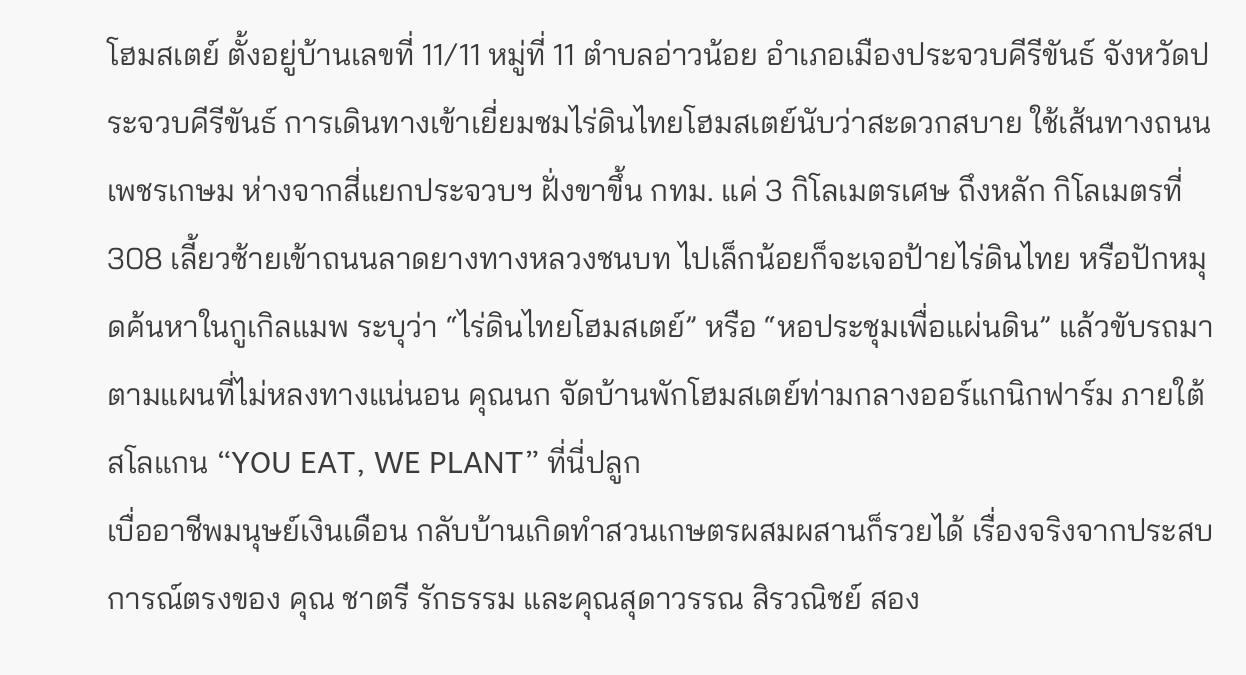โฮมสเตย์ ตั้งอยู่บ้านเลขที่ 11/11 หมู่ที่ 11 ตำบลอ่าวน้อย อำเภอเมืองประจวบคีรีขันธ์ จังหวัดประจวบคีรีขันธ์ การเดินทางเข้าเยี่ยมชมไร่ดินไทยโฮมสเตย์นับว่าสะดวกสบาย ใช้เส้นทางถนนเพชรเกษม ห่างจากสี่แยกประจวบฯ ฝั่งขาขึ้น กทม. แค่ 3 กิโลเมตรเศษ ถึงหลัก กิโลเมตรที่ 308 เลี้ยวซ้ายเข้าถนนลาดยางทางหลวงชนบท ไปเล็กน้อยก็จะเจอป้ายไร่ดินไทย หรือปักหมุดค้นหาในกูเกิลแมพ ระบุว่า “ไร่ดินไทยโฮมสเตย์” หรือ “หอประชุมเพื่อแผ่นดิน” แล้วขับรถมาตามแผนที่ไม่หลงทางแน่นอน คุณนก จัดบ้านพักโฮมสเตย์ท่ามกลางออร์แกนิกฟาร์ม ภายใต้สโลแกน “YOU EAT, WE PLANT” ที่นี่ปลูก
เบื่ออาชีพมนุษย์เงินเดือน กลับบ้านเกิดทำสวนเกษตรผสมผสานก็รวยได้ เรื่องจริงจากประสบการณ์ตรงของ คุณ ชาตรี รักธรรม และคุณสุดาวรรณ สิรวณิชย์ สอง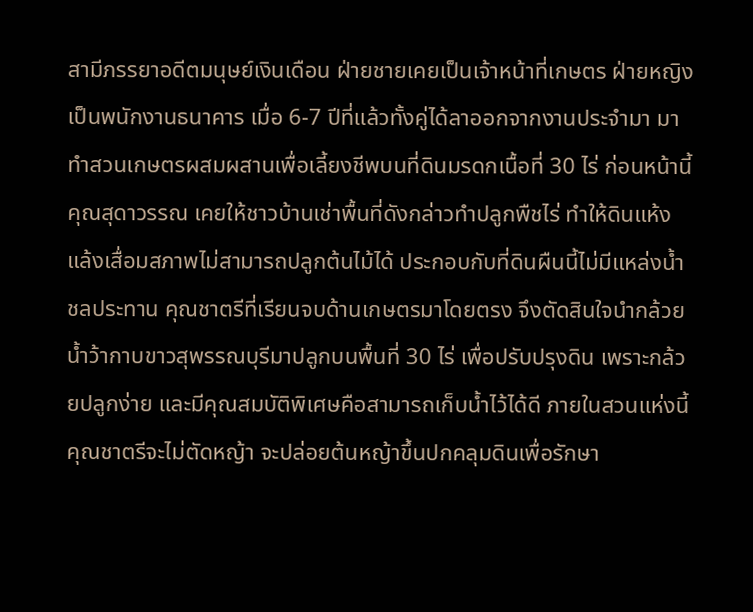สามีภรรยาอดีตมนุษย์เงินเดือน ฝ่ายชายเคยเป็นเจ้าหน้าที่เกษตร ฝ่ายหญิงเป็นพนักงานธนาคาร เมื่อ 6-7 ปีที่แล้วทั้งคู่ได้ลาออกจากงานประจำมา มาทำสวนเกษตรผสมผสานเพื่อเลี้ยงชีพบนที่ดินมรดกเนื้อที่ 30 ไร่ ก่อนหน้านี้ คุณสุดาวรรณ เคยให้ชาวบ้านเช่าพื้นที่ดังกล่าวทำปลูกพืชไร่ ทำให้ดินแห้งแล้งเสื่อมสภาพไม่สามารถปลูกต้นไม้ได้ ประกอบกับที่ดินผืนนี้ไม่มีแหล่งน้ำชลประทาน คุณชาตรีที่เรียนจบด้านเกษตรมาโดยตรง จึงตัดสินใจนำกล้วยน้ำว้ากาบขาวสุพรรณบุรีมาปลูกบนพื้นที่ 30 ไร่ เพื่อปรับปรุงดิน เพราะกล้วยปลูกง่าย และมีคุณสมบัติพิเศษคือสามารถเก็บน้ำไว้ได้ดี ภายในสวนแห่งนี้ คุณชาตรีจะไม่ตัดหญ้า จะปล่อยต้นหญ้าขึ้นปกคลุมดินเพื่อรักษา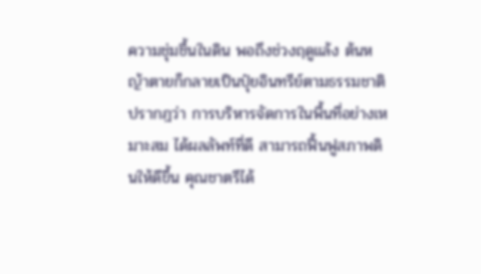ความชุ่มชื้นในดิน พอถึงช่วงฤดูแล้ง ต้นหญ้าตายก็กลายเป็นปุ๋ยอินทรีย์ตามธรรมชาติ ปรากฎว่า การบริหารจัดการในพื้นที่อย่างเหมาะสม ได้ผลลัพท์ที่ดี สามารถฟื้นฟูสภาพดินให้ดีขึ้น คุณชาตรีได้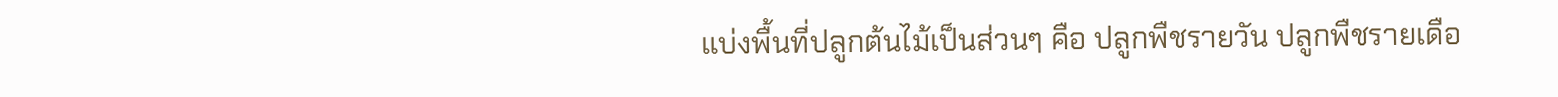แบ่งพื้นที่ปลูกต้นไม้เป็นส่วนๆ คือ ปลูกพืชรายวัน ปลูกพืชรายเดือ